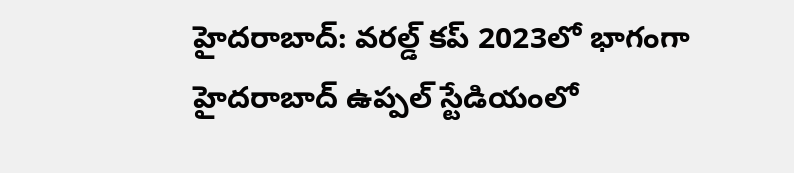హైదరాబాద్: వరల్డ్ కప్ 2023లో భాగంగా హైదరాబాద్ ఉప్పల్ స్టేడియంలో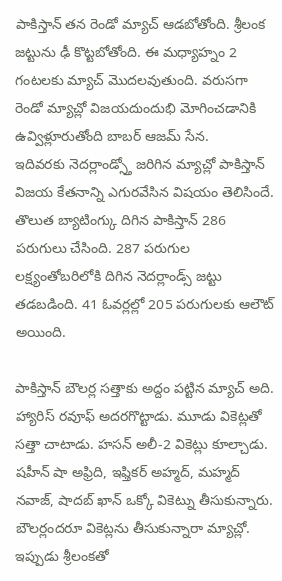పాకిస్తాన్ తన రెండో మ్యాచ్ ఆడబోతోంది. శ్రీలంక జట్టును ఢీ కొట్టబోతోంది. ఈ మధ్యాహ్నం 2 గంటలకు మ్యాచ్ మొదలవుతుంది. వరుసగా రెండో మ్యాచ్లో విజయదుందుభి మోగించడానికి ఉవ్విళ్లూరుతోంది బాబర్ ఆజమ్ సేన.
ఇదివరకు నెదర్లాండ్స్తో జరిగిన మ్యాచ్లో పాకిస్తాన్ విజయ కేతనాన్ని ఎగురవేసిన విషయం తెలిసిందే. తొలుత బ్యాటింగ్కు దిగిన పాకిస్తాన్ 286 పరుగులు చేసింది. 287 పరుగుల లక్ష్యంతోబరిలోకి దిగిన నెదర్లాండ్స్ జట్టు తడబడింది. 41 ఓవర్లల్లో 205 పరుగులకు ఆలౌట్ అయింది.

పాకిస్తాన్ బౌలర్ల సత్తాకు అద్దం పట్టిన మ్యాచ్ అది. హ్యారిస్ రవూఫ్ అదరగొట్టాడు. మూడు వికెట్లతో సత్తా చాటాడు. హసన్ అలీ-2 వికెట్లు కూల్చాడు. షహీన్ షా అఫ్రిది, ఇఫ్తికర్ అహ్మద్, మహ్మద్ నవాజ్, షాదబ్ ఖాన్ ఒక్కో వికెట్ను తీసుకున్నారు. బౌలర్లందరూ వికెట్లను తీసుకున్నారా మ్యాచ్లో.
ఇప్పుడు శ్రీలంకతో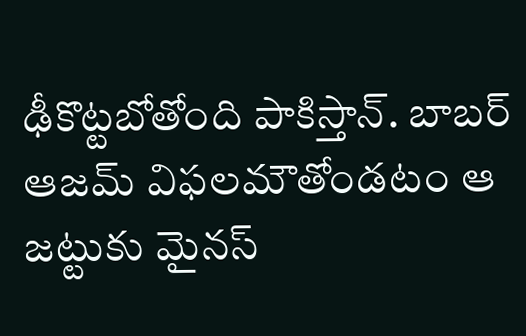ఢీకొట్టబోతోంది పాకిస్తాన్. బాబర్ ఆజమ్ విఫలమౌతోండటం ఆ జట్టుకు మైనస్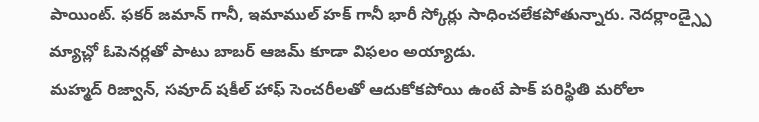పాయింట్. ఫకర్ జమాన్ గానీ, ఇమాముల్ హక్ గానీ భారీ స్కోర్లు సాధించలేకపోతున్నారు. నెదర్లాండ్స్పై మ్యాచ్లో ఓపెనర్లతో పాటు బాబర్ ఆజమ్ కూడా విఫలం అయ్యాడు.
మహ్మద్ రిజ్వాన్, సవూద్ షకీల్ హాఫ్ సెంచరీలతో ఆదుకోకపోయి ఉంటే పాక్ పరిస్థితి మరోలా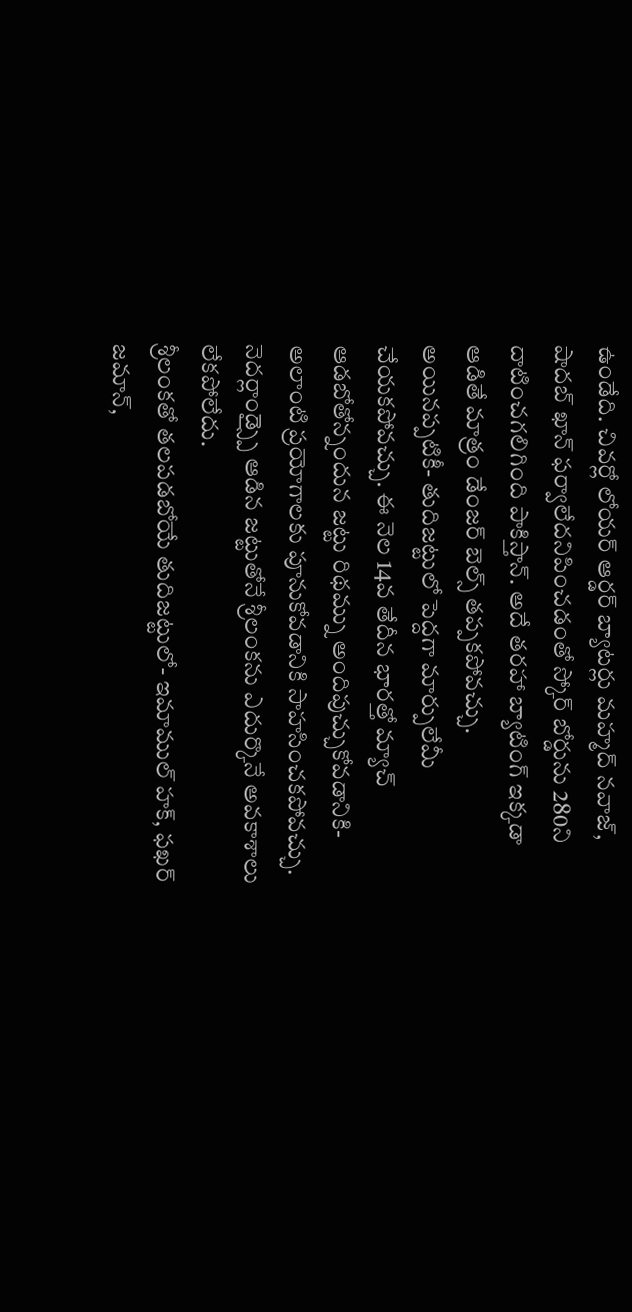ఉండేది. చివర్లో లోయర్ ఆర్డర్ బ్యాటర్లు మహ్మద్ నవాజ్, షాదబ్ ఖాన్ ఫర్వాలేదనిపించడంతో స్కోర్ బోర్డును 280ని దాటించగలిగింది పాకిస్తాన్. అదే తరహా బ్యాటింగ్ ఇక్కడా ఆడితే మాత్రం డేంజర్ బెల్స్ తప్పకపోవచ్చు.
అయినప్పటికీ- తుదిజట్టులో పెద్దగా మార్పులేమీ చేయకపోవచ్చు. ఈ నెల 14వ తేదీన భారత్తో మ్యాచ్ ఆడబోతోన్నందున జట్టు రిథమ్ను అందిపుచ్చుకోవడానికి- అలాంటి ప్రయోగాలకు పూనుకోవడానికి సాహసించకపోవచ్చు. నెదర్లాండ్స్పై ఆడిన జట్టుతోనే శ్రీలంకను ఎదుర్కొనే అవకాశాలు లేకపోలేదు.
శ్రీలంకతో తలపడబోయే తుదిజట్టులో- ఇమాముల్ హక్, ఫఖర్ జమాన్,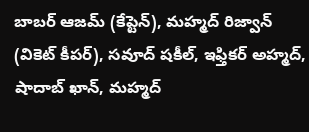బాబర్ ఆజమ్ (కేప్టెన్), మహ్మద్ రిజ్వాన్ (వికెట్ కీపర్), సవూద్ షకీల్, ఇఫ్తికర్ అహ్మద్, షాదాబ్ ఖాన్, మహ్మద్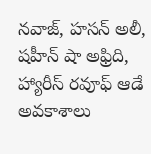నవాజ్, హసన్ అలీ, షహీన్ షా అఫ్రిది, హ్యారీస్ రవూఫ్ ఆడే అవకాశాలు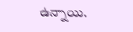ఉన్నాయి.